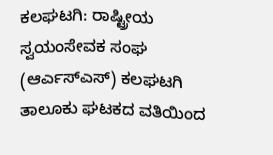ಕಲಘಟಗಿ: ರಾಷ್ಟ್ರೀಯ ಸ್ವಯಂಸೇವಕ ಸಂಘ (ಆರ್ಎಸ್ಎಸ್) ಕಲಘಟಗಿ ತಾಲೂಕು ಘಟಕದ ವತಿಯಿಂದ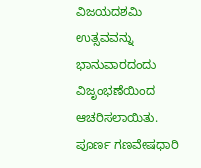ವಿಜಯದಶಮಿ ಉತ್ಸವವನ್ನು ಭಾನುವಾರದಂದು ವಿಜೃಂಭಣೆಯಿಂದ ಆಚರಿಸಲಾಯಿತು.
ಪೂರ್ಣ ಗಣವೇಷಧಾರಿ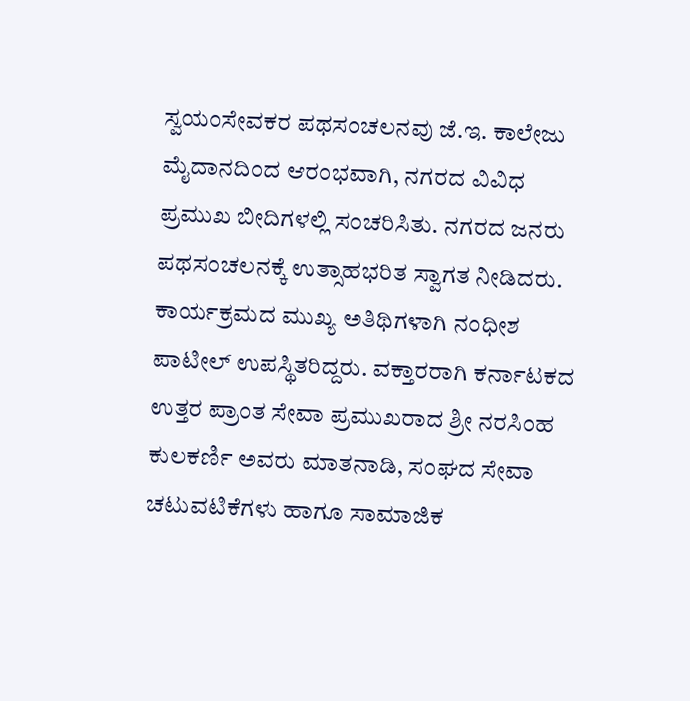ಸ್ವಯಂಸೇವಕರ ಪಥಸಂಚಲನವು ಜೆ.ಇ. ಕಾಲೇಜು ಮೈದಾನದಿಂದ ಆರಂಭವಾಗಿ, ನಗರದ ವಿವಿಧ ಪ್ರಮುಖ ಬೀದಿಗಳಲ್ಲಿ ಸಂಚರಿಸಿತು. ನಗರದ ಜನರು ಪಥಸಂಚಲನಕ್ಕೆ ಉತ್ಸಾಹಭರಿತ ಸ್ವಾಗತ ನೀಡಿದರು.
ಕಾರ್ಯಕ್ರಮದ ಮುಖ್ಯ ಅತಿಥಿಗಳಾಗಿ ನಂಧೀಶ ಪಾಟೀಲ್ ಉಪಸ್ಥಿತರಿದ್ದರು. ವಕ್ತಾರರಾಗಿ ಕರ್ನಾಟಕದ ಉತ್ತರ ಪ್ರಾಂತ ಸೇವಾ ಪ್ರಮುಖರಾದ ಶ್ರೀ ನರಸಿಂಹ ಕುಲಕರ್ಣಿ ಅವರು ಮಾತನಾಡಿ, ಸಂಘದ ಸೇವಾ ಚಟುವಟಿಕೆಗಳು ಹಾಗೂ ಸಾಮಾಜಿಕ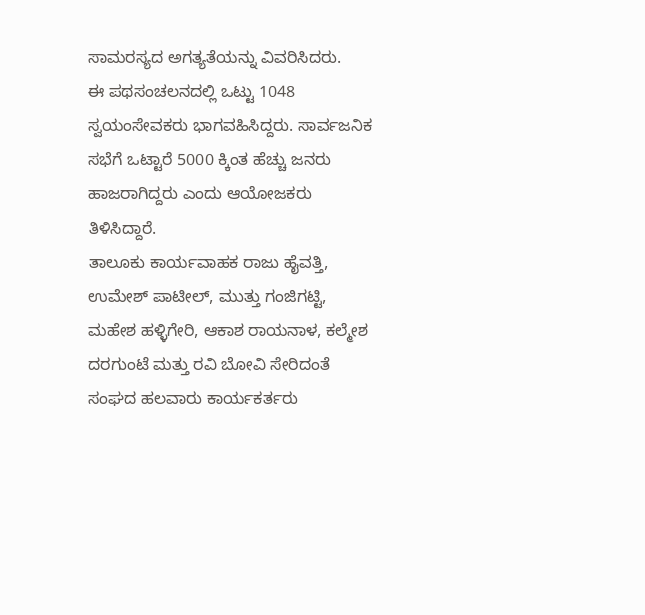ಸಾಮರಸ್ಯದ ಅಗತ್ಯತೆಯನ್ನು ವಿವರಿಸಿದರು.
ಈ ಪಥಸಂಚಲನದಲ್ಲಿ ಒಟ್ಟು 1048 ಸ್ವಯಂಸೇವಕರು ಭಾಗವಹಿಸಿದ್ದರು. ಸಾರ್ವಜನಿಕ ಸಭೆಗೆ ಒಟ್ಟಾರೆ 5000 ಕ್ಕಿಂತ ಹೆಚ್ಚು ಜನರು ಹಾಜರಾಗಿದ್ದರು ಎಂದು ಆಯೋಜಕರು ತಿಳಿಸಿದ್ದಾರೆ.
ತಾಲೂಕು ಕಾರ್ಯವಾಹಕ ರಾಜು ಹೈವತ್ತಿ, ಉಮೇಶ್ ಪಾಟೀಲ್, ಮುತ್ತು ಗಂಜಿಗಟ್ಟಿ, ಮಹೇಶ ಹಳ್ಳಿಗೇರಿ, ಆಕಾಶ ರಾಯನಾಳ, ಕಲ್ಮೇಶ ದರಗುಂಟೆ ಮತ್ತು ರವಿ ಬೋವಿ ಸೇರಿದಂತೆ ಸಂಘದ ಹಲವಾರು ಕಾರ್ಯಕರ್ತರು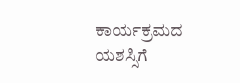ಕಾರ್ಯಕ್ರಮದ ಯಶಸ್ಸಿಗೆ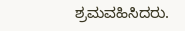ಶ್ರಮವಹಿಸಿದರು.